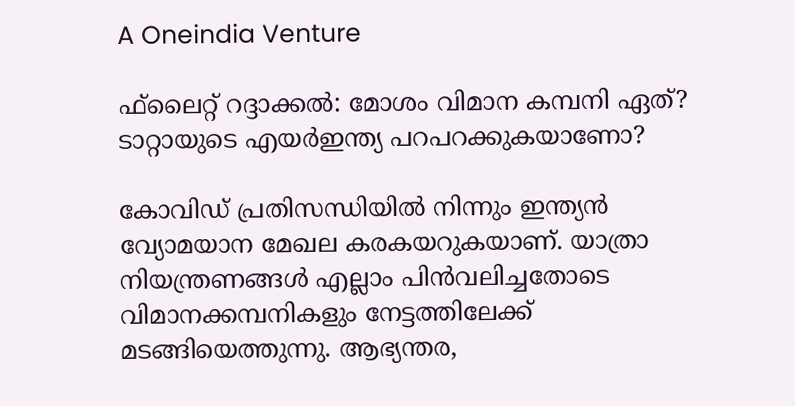A Oneindia Venture

ഫ്‌ലൈറ്റ് റദ്ദാക്കല്‍: മോശം വിമാന കമ്പനി ഏത്? ടാറ്റായുടെ എയര്‍ഇന്ത്യ പറപറക്കുകയാണോ?

കോവിഡ് പ്രതിസന്ധിയില്‍ നിന്നും ഇന്ത്യന്‍ വ്യോമയാന മേഖല കരകയറുകയാണ്. യാത്രാ നിയന്ത്രണങ്ങള്‍ എല്ലാം പിന്‍വലിച്ചതോടെ വിമാനക്കമ്പനികളും നേട്ടത്തിലേക്ക് മടങ്ങിയെത്തുന്നു. ആഭ്യന്തര,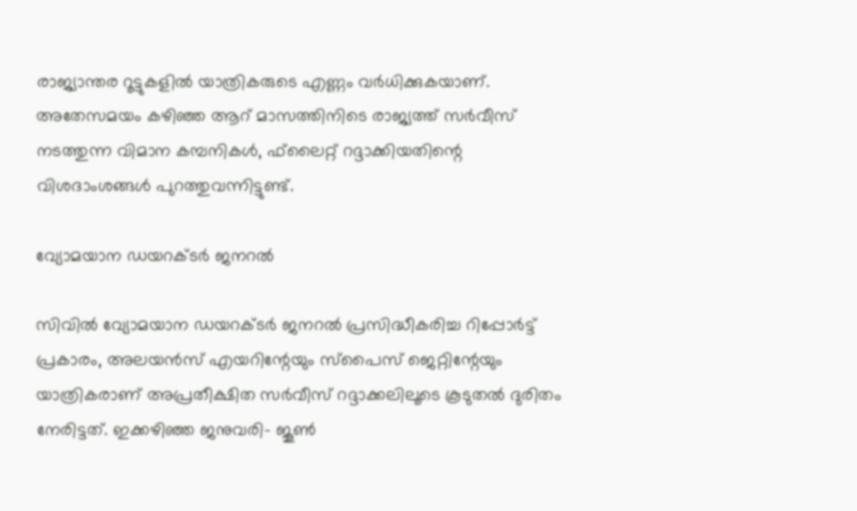രാജ്യാന്തര റൂട്ടുകളിൽ യാത്രികരുടെ എണ്ണം വര്‍ധിക്കുകയാണ്. അതേസമയം കഴിഞ്ഞ ആറ് മാസത്തിനിടെ രാജ്യത്ത് സര്‍വീസ് നടത്തുന്ന വിമാന കമ്പനികള്‍, ഫ്‌ലൈറ്റ് റദ്ദാക്കിയതിന്റെ വിശദാംശങ്ങള്‍ പുറത്തുവന്നിട്ടുണ്ട്.

വ്യോമയാന ഡയറക്ടര്‍ ജനറല്‍

സിവില്‍ വ്യോമയാന ഡയറക്ടര്‍ ജനറല്‍ പ്രസിദ്ധീകരിച്ച റിപ്പോര്‍ട്ട് പ്രകാരം, അലയന്‍സ് എയറിന്റേയും സ്‌പൈസ് ജെറ്റിന്റേയും യാത്രികരാണ് അപ്രതീക്ഷിത സര്‍വീസ് റദ്ദാക്കലിലൂടെ കൂടുതല്‍ ദുരിതം നേരിട്ടത്. ഇക്കഴിഞ്ഞ ജനുവരി- ജൂണ്‍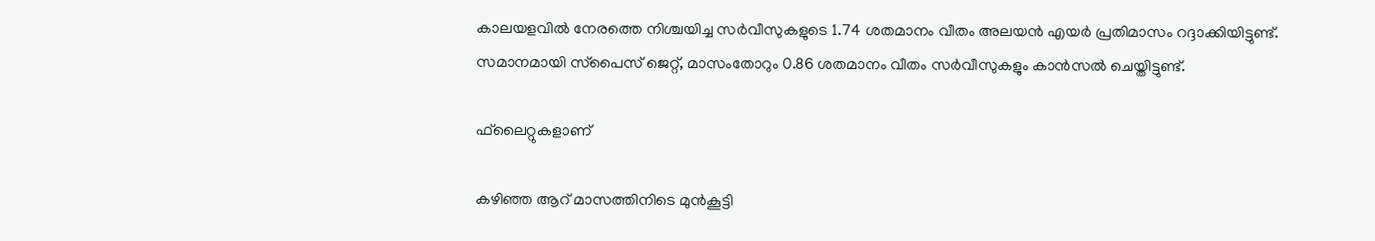കാലയളവില്‍ നേരത്തെ നിശ്ചയിച്ച സര്‍വീസുകളുടെ 1.74 ശതമാനം വീതം അലയന്‍ എയര്‍ പ്രതിമാസം റദ്ദാക്കിയിട്ടുണ്ട്. സമാനമായി സ്‌പൈസ് ജെറ്റ്, മാസംതോറും 0.86 ശതമാനം വീതം സര്‍വീസുകളും കാന്‍സല്‍ ചെയ്തിട്ടുണ്ട്.

ഫ്‌ലൈറ്റുകളാണ്

കഴിഞ്ഞ ആറ് മാസത്തിനിടെ മുന്‍കൂട്ടി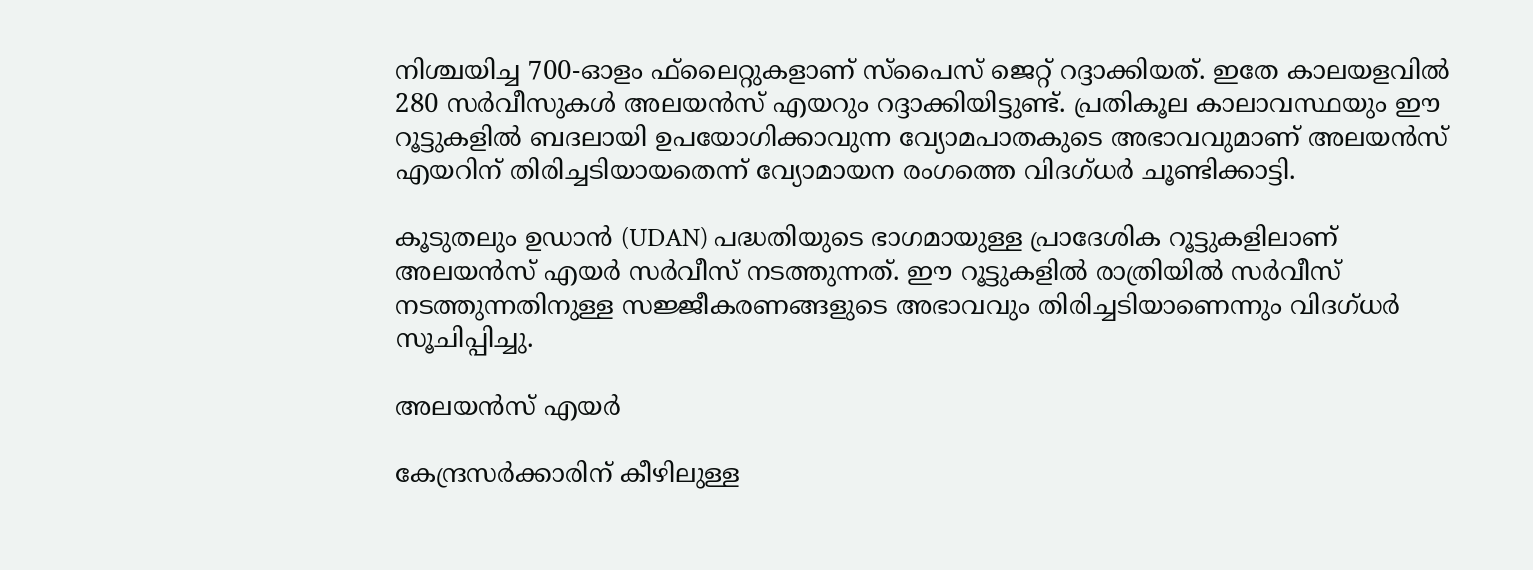നിശ്ചയിച്ച 700-ഓളം ഫ്‌ലൈറ്റുകളാണ് സ്‌പൈസ് ജെറ്റ് റദ്ദാക്കിയത്. ഇതേ കാലയളവില്‍ 280 സര്‍വീസുകള്‍ അലയന്‍സ് എയറും റദ്ദാക്കിയിട്ടുണ്ട്. പ്രതികൂല കാലാവസ്ഥയും ഈ റൂട്ടുകളില്‍ ബദലായി ഉപയോഗിക്കാവുന്ന വ്യോമപാതകുടെ അഭാവവുമാണ് അലയന്‍സ് എയറിന് തിരിച്ചടിയായതെന്ന് വ്യോമായന രംഗത്തെ വിദഗ്ധര്‍ ചൂണ്ടിക്കാട്ടി.

കൂടുതലും ഉഡാന്‍ (UDAN) പദ്ധതിയുടെ ഭാഗമായുള്ള പ്രാദേശിക റൂട്ടുകളിലാണ് അലയന്‍സ് എയര്‍ സര്‍വീസ് നടത്തുന്നത്. ഈ റൂട്ടുകളിൽ രാത്രിയില്‍ സര്‍വീസ് നടത്തുന്നതിനുള്ള സജ്ജീകരണങ്ങളുടെ അഭാവവും തിരിച്ചടിയാണെന്നും വിദഗ്ധര്‍ സൂചിപ്പിച്ചു.

അലയന്‍സ് എയര്‍

കേന്ദ്രസര്‍ക്കാരിന് കീഴിലുള്ള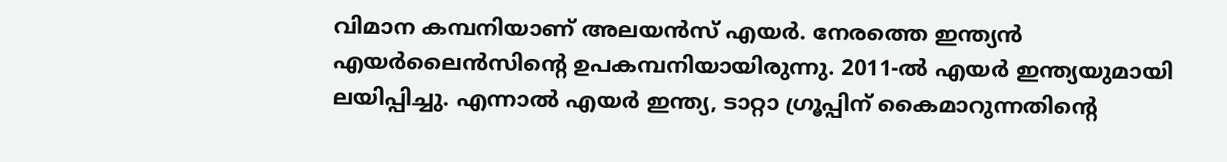വിമാന കമ്പനിയാണ് അലയന്‍സ് എയര്‍. നേരത്തെ ഇന്ത്യന്‍ എയര്‍ലൈന്‍സിന്റെ ഉപകമ്പനിയായിരുന്നു. 2011-ല്‍ എയര്‍ ഇന്ത്യയുമായി ലയിപ്പിച്ചു. എന്നാല്‍ എയര്‍ ഇന്ത്യ, ടാറ്റാ ഗ്രൂപ്പിന് കൈമാറുന്നതിന്റെ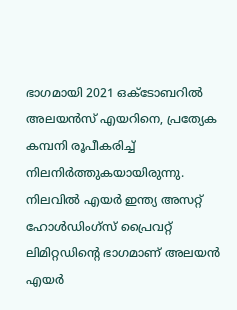ഭാഗമായി 2021 ഒക്ടോബറില്‍ അലയന്‍സ് എയറിനെ, പ്രത്യേക കമ്പനി രൂപീകരിച്ച് നിലനിര്‍ത്തുകയായിരുന്നു. നിലവില്‍ എയര്‍ ഇന്ത്യ അസറ്റ് ഹോള്‍ഡിംഗ്‌സ് പ്രൈവറ്റ് ലിമിറ്റഡിന്റെ ഭാഗമാണ് അലയന്‍ എയര്‍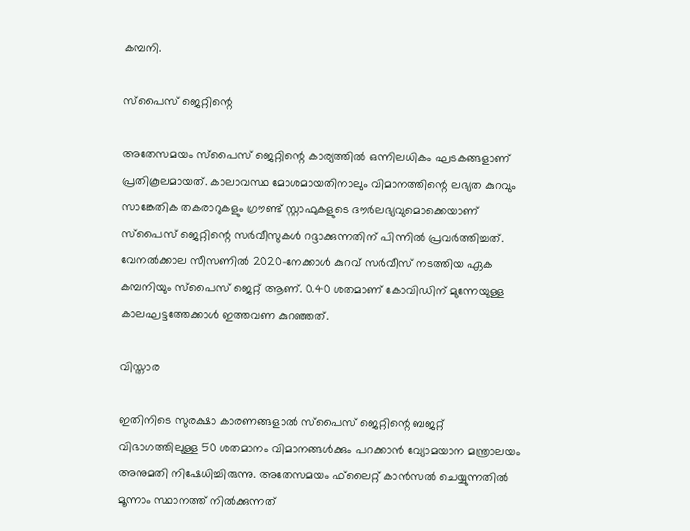കമ്പനി.

സ്‌പൈസ് ജെറ്റിന്റെ

അതേസമയം സ്‌പൈസ് ജെറ്റിന്റെ കാര്യത്തില്‍ ഒന്നിലധികം ഘടകങ്ങളാണ് പ്രതികൂലമായത്. കാലാവസ്ഥ മോശമായതിനാലും വിമാനത്തിന്റെ ലഭ്യത കുറവും സാങ്കേതിക തകരാറുകളും ഗ്രൗണ്ട് സ്റ്റാഫുകളുടെ ദൗര്‍ലഭ്യവുമൊക്കെയാണ് സ്‌പൈസ് ജെറ്റിന്റെ സര്‍വീസുകള്‍ റദ്ദാക്കുന്നതിന് പിന്നില്‍ പ്രവര്‍ത്തിച്ചത്. വേനല്‍ക്കാല സീസണില്‍ 2020-നേക്കാള്‍ കുറവ് സര്‍വീസ് നടത്തിയ ഏക കമ്പനിയും സ്‌പൈസ് ജെറ്റ് ആണ്. 0.40 ശതമാണ് കോവിഡിന് മുന്നേയുള്ള കാലഘട്ടത്തേക്കാള്‍ ഇത്തവണ കുറഞ്ഞത്.

വിസ്താര

ഇതിനിടെ സുരക്ഷാ കാരണങ്ങളാല്‍ സ്‌പൈസ് ജെറ്റിന്റെ ബജറ്റ് വിഭാഗത്തിലുള്ള 50 ശതമാനം വിമാനങ്ങള്‍ക്കും പറക്കാന്‍ വ്യോമയാന മന്ത്രാലയം അനുമതി നിഷേധിച്ചിരുന്നു. അതേസമയം ഫ്‌ലൈറ്റ് കാന്‍സല്‍ ചെയ്യുന്നതില്‍ മൂന്നാം സ്ഥാനത്ത് നില്‍ക്കുന്നത്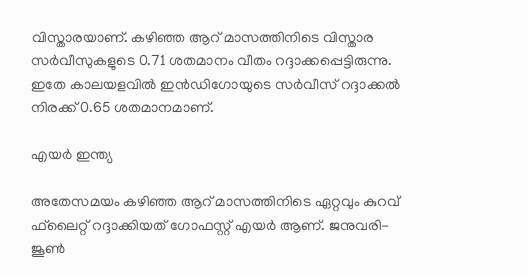വിസ്താരയാണ്. കഴിഞ്ഞ ആറ് മാസത്തിനിടെ വിസ്താര സര്‍വീസുകളുടെ 0.71 ശതമാനം വീതം റദ്ദാക്കപ്പെട്ടിരുന്നു. ഇതേ കാലയളവില്‍ ഇന്‍ഡിഗോയുടെ സര്‍വീസ് റദ്ദാക്കല്‍ നിരക്ക് 0.65 ശതമാനമാണ്.

എയര്‍ ഇന്ത്യ

അതേസമയം കഴിഞ്ഞ ആറ് മാസത്തിനിടെ ഏറ്റവും കുറവ് ഫ്‌ലൈറ്റ് റദ്ദാക്കിയത് ഗോഫസ്റ്റ് എയര്‍ ആണ്. ജനുവരി- ജൂണ്‍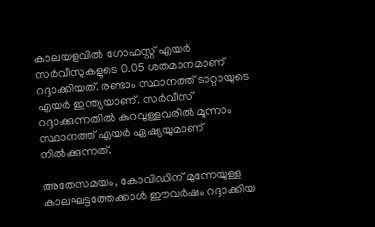കാലയളവില്‍ ഗോഫസ്റ്റ് എയര്‍ സര്‍വീസുകളുടെ 0.05 ശതമാനമാണ് റദ്ദാക്കിയത്. രണ്ടാം സ്ഥാനത്ത് ടാറ്റായുടെ എയര്‍ ഇന്ത്യയാണ്. സര്‍വീസ് റദ്ദാക്കുന്നതില്‍ കുറവുള്ളവരില്‍ മൂന്നാം സ്ഥാനത്ത് എയര്‍ ഏഷ്യയുമാണ് നില്‍ക്കുന്നത്.

അതേസമയം, കോവിഡിന് മുന്നേയുള്ള കാലഘട്ടത്തേക്കാള്‍ ഈവര്‍ഷം റദ്ദാക്കിയ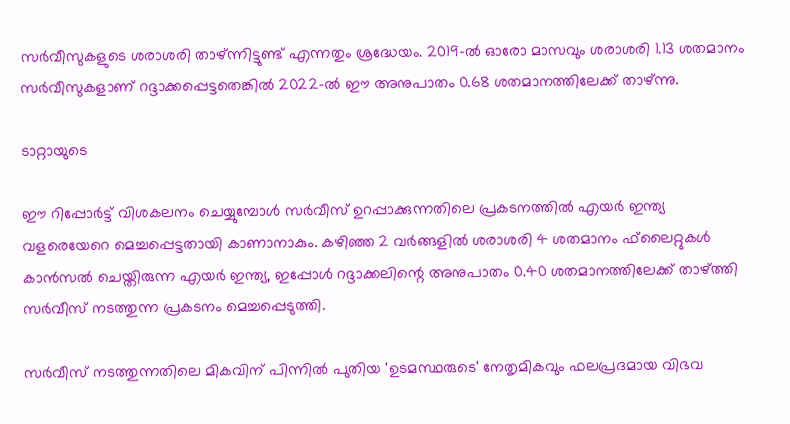സര്‍വീസുകളുടെ ശരാശരി താഴ്ന്നിട്ടുണ്ട് എന്നതും ശ്രദ്ധേയം. 2019-ല്‍ ഓരോ മാസവും ശരാശരി 1.13 ശതമാനം സര്‍വീസുകളാണ് റദ്ദാക്കപ്പെട്ടതെങ്കില്‍ 2022-ല്‍ ഈ അനുപാതം 0.68 ശതമാനത്തിലേക്ക് താഴ്ന്നു.

ടാറ്റായുടെ

ഈ റിപ്പോര്‍ട്ട് വിശകലനം ചെയ്യുമ്പോള്‍ സര്‍വീസ് ഉറപ്പാക്കുന്നതിലെ പ്രകടനത്തില്‍ എയര്‍ ഇന്ത്യ വളരെയേറെ മെച്ചപ്പെട്ടതായി കാണാനാകും. കഴിഞ്ഞ 2 വര്‍ങ്ങളില്‍ ശരാശരി 4 ശതമാനം ഫ്‌ലൈറ്റുകള്‍ കാന്‍സല്‍ ചെയ്തിരുന്ന എയര്‍ ഇന്ത്യ, ഇപ്പോള്‍ റദ്ദാക്കലിന്റെ അനുപാതം 0.40 ശതമാനത്തിലേക്ക് താഴ്ത്തി സര്‍വീസ് നടത്തുന്ന പ്രകടനം മെച്ചപ്പെടുത്തി.

സര്‍വീസ് നടത്തുന്നതിലെ മികവിന് പിന്നില്‍ പുതിയ 'ഉടമസ്ഥരുടെ' നേതൃമികവും ഫലപ്രദമായ വിഭവ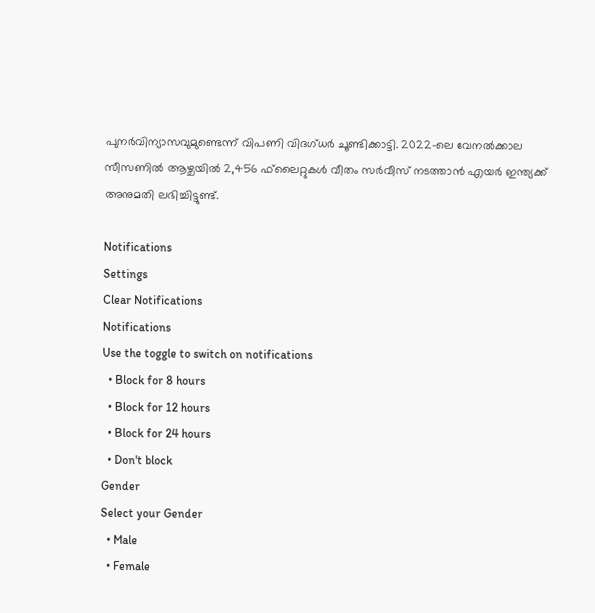പുനര്‍വിന്യാസവുമുണ്ടെന്ന് വിപണി വിദഗ്ധര്‍ ചൂണ്ടിക്കാട്ടി. 2022-ലെ വേനല്‍ക്കാല സീസണില്‍ ആഴ്ചയില്‍ 2,456 ഫ്‌ലൈറ്റുകള്‍ വീതം സര്‍വീസ് നടത്താന്‍ എയര്‍ ഇന്ത്യക്ക് അനുമതി ലഭിച്ചിട്ടുണ്ട്.

Notifications
Settings
Clear Notifications
Notifications
Use the toggle to switch on notifications
  • Block for 8 hours
  • Block for 12 hours
  • Block for 24 hours
  • Don't block
Gender
Select your Gender
  • Male
  • Female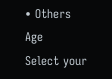• Others
Age
Select your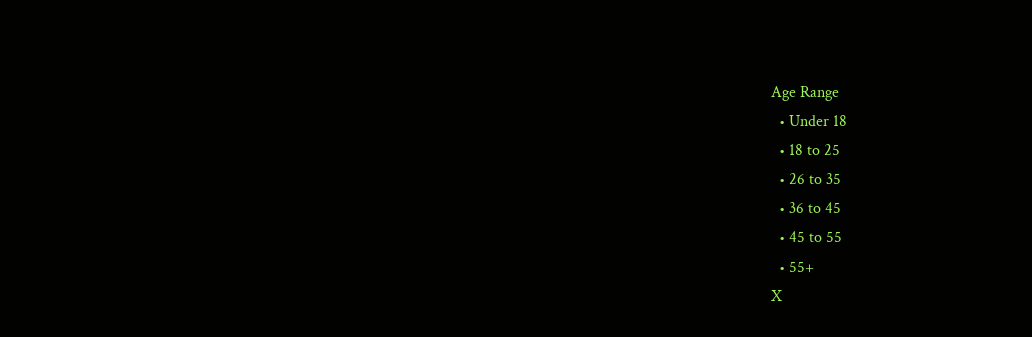Age Range
  • Under 18
  • 18 to 25
  • 26 to 35
  • 36 to 45
  • 45 to 55
  • 55+
X